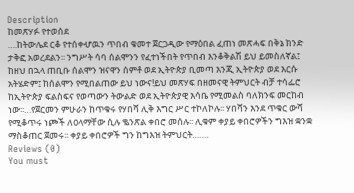Description
ከመጽሃፉ የተወሰደ
….ከትውሌደ ርቆ የተሰቀሇዉን ጥበብ ቁመተ ጀርጋዲው የማዕበል ፈጠነ መጽሓፍ በቅኔ ክንድ ታቅፎ አወረደልን፡፡ ንግሥት ሳባ ሰልሞንን የፈተነችበት የጥበብ እንቆቅልሽ ይህ ይመስለኛል፤ ከዘህ በኋላ ጠቢቡ ሰልሞን ዝናዋን ሰምቶ ወደ ኢትዮጵያ ቢመጣ እንጂ ኢትዮጵያ ወደ እርሱ አትሄድም፤ ከሰልሞን የሚበልጠው ይህ ነውና!ይህ መጽሃፍ በዘመናዊ ትምህርት ብቻ ተሳፌሮ ከኢትዮጵያ ፍልስፍና የወጣውን ትውልድ ወደ ኢትዮጵያዊ እሳቤ የሚመልስ ባለክንፍ መርከብ ነው፡፡…የጀርመን ምሁራን ከጥቁሩ የሃበሻ ሊቅ እግር ሥር ተኮለኮሉ፡፡ ሃበሻን እንደ ጥቁር ውሻ የሚቆጥሩ ነጮች ለዐላማቸው ሲሉ ቈንጽል ቀበሮ መሰሉ፡፡ ሊቁም ቀያይ ቀበሮዎችን ግእዝ ቋንቋ ማስቆጠር ጀመሩ፡፡ ቀያይ ቀበሮዎች ግን ከግእዝ ትምህርት…….
Reviews (0)
You must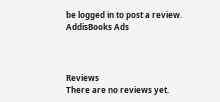be logged in to post a review.
AddisBooks Ads



Reviews
There are no reviews yet.